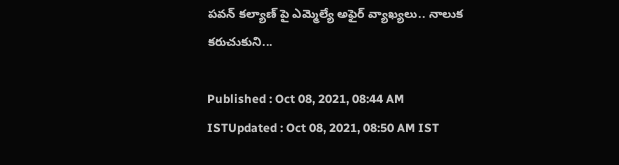పవన్ కల్యాణ్ పై ఎమ్మెల్యే అఫైర్ వ్యాఖ్యలు.. నాలుక కరుచుకుని...

Published : Oct 08, 2021, 08:44 AM ISTUpdated : Oct 08, 2021, 08:50 AM IST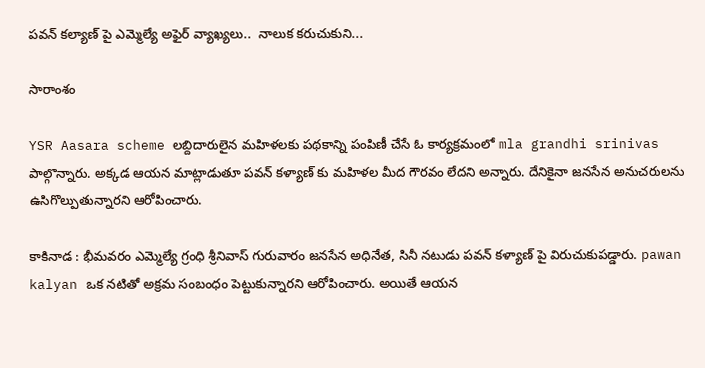పవన్ కల్యాణ్ పై ఎమ్మెల్యే అఫైర్ వ్యాఖ్యలు..  నాలుక కరుచుకుని...

సారాంశం

YSR Aasara scheme లబ్దిదారులైన మహిళలకు పథకాన్ని పంపిణీ చేసే ఓ కార్యక్రమంలో mla grandhi srinivas పాల్గొన్నారు. అక్కడ ఆయన మాట్లాడుతూ పవన్ కళ్యాణ్ కు మహిళల మీద గౌరవం లేదని అన్నారు. దేనికైనా జనసేన అనుచరులను ఉసిగొల్పుతున్నారని ఆరోపించారు.

కాకినాడ : భీమవరం ఎమ్మెల్యే గ్రంధి శ్రీనివాస్ గురువారం జనసేన అధినేత, సినీ నటుడు పవన్ కళ్యాణ్ పై విరుచుకుపడ్డారు. pawan kalyan ఒక నటితో అక్రమ సంబంధం పెట్టుకున్నారని ఆరోపించారు. అయితే ఆయన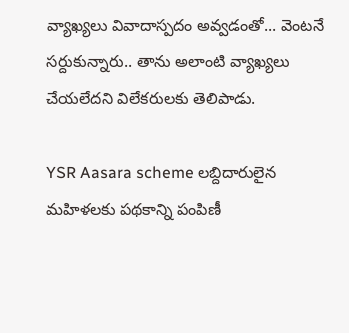వ్యాఖ్యలు వివాదాస్పదం అవ్వడంతో... వెంటనే సర్దుకున్నారు.. తాను అలాంటి వ్యాఖ్యలు చేయలేదని విలేకరులకు తెలిపాడు.

YSR Aasara scheme లబ్దిదారులైన మహిళలకు పథకాన్ని పంపిణీ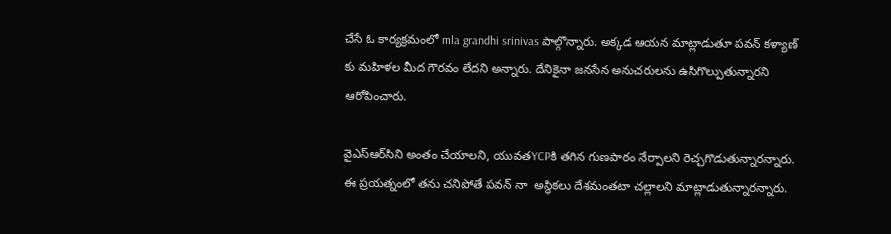చేసే ఓ కార్యక్రమంలో mla grandhi srinivas పాల్గొన్నారు. అక్కడ ఆయన మాట్లాడుతూ పవన్ కళ్యాణ్ కు మహిళల మీద గౌరవం లేదని అన్నారు. దేనికైనా జనసేన అనుచరులను ఉసిగొల్పుతున్నారని ఆరోపించారు.

వైఎస్‌ఆర్‌సిని అంతం చేయాలని, యువతYCPకి తగిన గుణపాఠం నేర్పాలని రెచ్చగొడుతున్నారన్నారు. ఈ ప్రయత్నంలో తను చనిపోతే పవన్ నా  అస్థికలు దేశమంతటా చల్లాలని మాట్లాడుతున్నారన్నారు.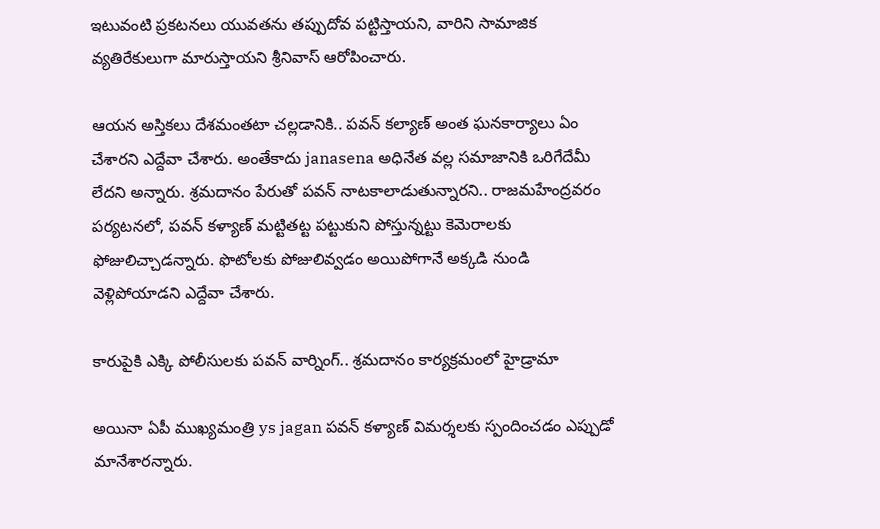ఇటువంటి ప్రకటనలు యువతను తప్పుదోవ పట్టిస్తాయని, వారిని సామాజిక వ్యతిరేకులుగా మారుస్తాయని శ్రీనివాస్ ఆరోపించారు.

ఆయన అస్తికలు దేశమంతటా చల్లడానికి.. పవన్ కల్యాణ్ అంత ఘనకార్యాలు ఏం చేశారని ఎద్దేవా చేశారు. అంతేకాదు janasena అధినేత వల్ల సమాజానికి ఒరిగేదేమీ లేదని అన్నారు. శ్రమదానం పేరుతో పవన్ నాటకాలాడుతున్నారని.. రాజమహేంద్రవరం పర్యటనలో, పవన్ కళ్యాణ్ మట్టితట్ట పట్టుకుని పోస్తున్నట్టు కెమెరాలకు ఫోజులిచ్చాడన్నారు. ఫొటోలకు పోజులివ్వడం అయిపోగానే అక్కడి నుండి వెళ్లిపోయాడని ఎద్దేవా చేశారు.

కారుపైకి ఎక్కి పోలీసులకు పవన్ వార్నింగ్.. శ్రమదానం కార్యక్రమంలో హైడ్రామా

అయినా ఏపీ ముఖ్యమంత్రి ys jagan పవన్ కళ్యాణ్ విమర్శలకు స్పందించడం ఎప్పుడో మానేశారన్నారు.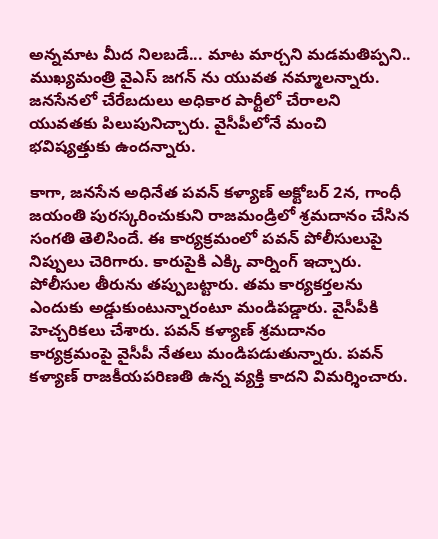అన్నమాట మీద నిలబడే... మాట మార్చని మడమతిప్పని.. ముఖ్యమంత్రి వైఎస్ జగన్ ను యువత నమ్మాలన్నారు. జనసేనలో చేరేబదులు అధికార పార్టీలో చేరాలని యువతకు పిలుపునిచ్చారు. వైసీపీలోనే మంచి భవిష్యత్తుకు ఉందన్నారు.

కాగా, జనసేన అధినేత పవన్ కళ్యాణ్ అక్టోబర్ 2న, గాంధీ జయంతి పురస్కరించుకుని రాజమండ్రిలో శ్రమదానం చేసిన సంగతి తెలిసిందే. ఈ కార్యక్రమంలో పవన్ పోలీసులుపై నిప్పులు చెరిగారు. కారుపైకి ఎక్కి వార్నింగ్ ఇచ్చారు. పోలీసుల తీరును తప్పుబట్టారు. తమ కార్యకర్తలను ఎందుకు అడ్డుకుంటున్నారంటూ మండిపడ్డారు. వైసీపీకి హెచ్చరికలు చేశారు. పవన్ కళ్యాణ్ శ్రమదానం కార్యక్రమంపై వైసీపీ నేతలు మండిపడుతున్నారు. పవన్ కళ్యాణ్ రాజకీయపరిణతి ఉన్న వ్యక్తి కాదని విమర్శించారు.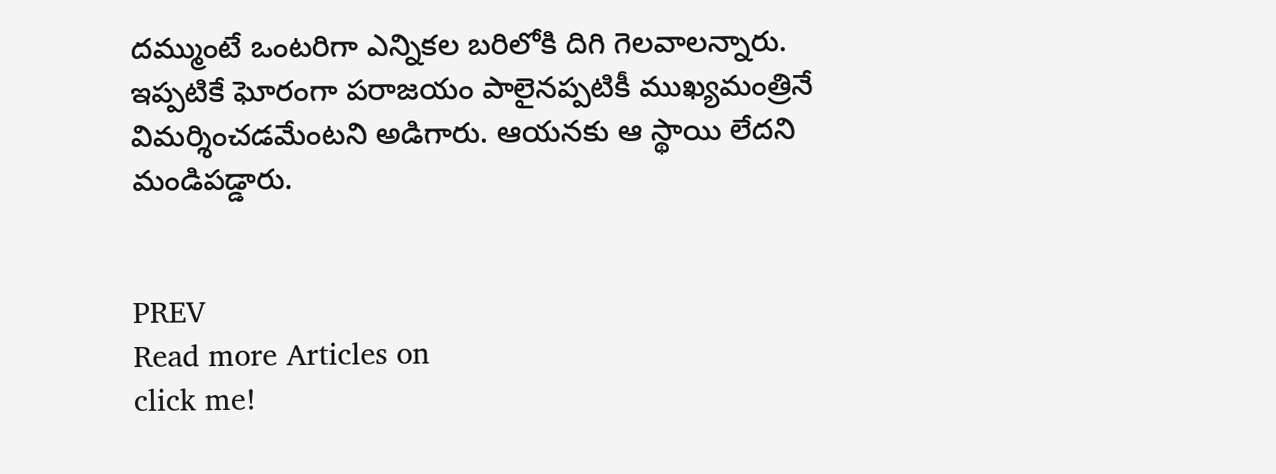దమ్ముంటే ఒంటరిగా ఎన్నికల బరిలోకి దిగి గెలవాలన్నారు. ఇప్పటికే ఘోరంగా పరాజయం పాలైనప్పటికీ ముఖ్యమంత్రినే విమర్శించడమేంటని అడిగారు. ఆయనకు ఆ స్థాయి లేదని మండిపడ్డారు.


PREV
Read more Articles on
click me!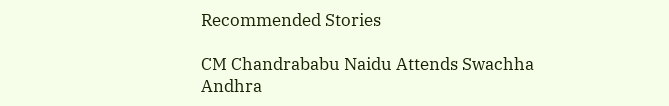Recommended Stories

CM Chandrababu Naidu Attends Swachha Andhra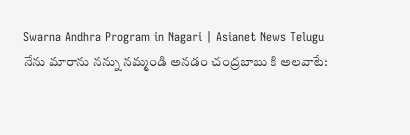Swarna Andhra Program in Nagari | Asianet News Telugu
నేను మారాను నన్ను నమ్మండి అనడం చంద్రబాబు కి అలవాటే: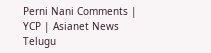Perni Nani Comments | YCP | Asianet News Telugu